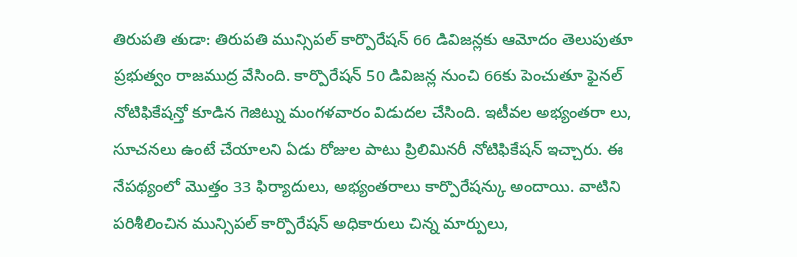తిరుపతి తుడా: తిరుపతి మున్సిపల్ కార్పొరేషన్ 66 డివిజన్లకు ఆమోదం తెలుపుతూ ప్రభుత్వం రాజముద్ర వేసింది. కార్పొరేషన్ 50 డివిజన్ల నుంచి 66కు పెంచుతూ ఫైనల్ నోటిఫికేషన్తో కూడిన గెజిట్ను మంగళవారం విడుదల చేసింది. ఇటీవల అభ్యంతరా లు, సూచనలు ఉంటే చేయాలని ఏడు రోజుల పాటు ప్రిలిమినరీ నోటిఫికేషన్ ఇచ్చారు. ఈ నేపథ్యంలో మొత్తం 33 ఫిర్యాదులు, అభ్యంతరాలు కార్పొరేషన్కు అందాయి. వాటిని పరిశీలించిన మున్సిపల్ కార్పొరేషన్ అధికారులు చిన్న మార్పులు,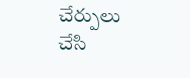చేర్పులు చేసి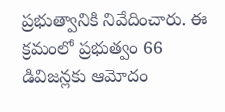ప్రభుత్వానికి నివేదించారు. ఈ క్రమంలో ప్రభుత్వం 66 డివిజన్లకు ఆమోదం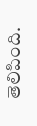తెలిపింది.